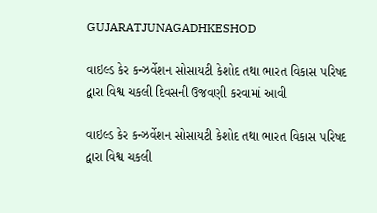GUJARATJUNAGADHKESHOD

વાઇલ્ડ કેર કન્ઝર્વેશન સોસાયટી કેશોદ તથા ભારત વિકાસ પરિષદ દ્વારા વિશ્વ ચકલી દિવસની ઉજવણી કરવામાં આવી

વાઇલ્ડ કેર કન્ઝર્વેશન સોસાયટી કેશોદ તથા ભારત વિકાસ પરિષદ દ્વારા વિશ્વ ચકલી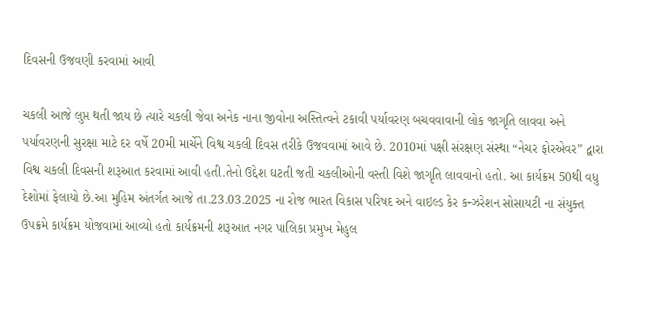દિવસની ઉજવણી કરવામાં આવી

ચકલી આજે લુપ્ત થતી જાય છે ત્યારે ચકલી જેવા અનેક નાના જીવોના અસ્તિત્વને ટકાવી પર્યાવરણ બચવવાવાની લોક જાગૃતિ લાવવા અને પર્યાવરણની સુરક્ષા માટે દર વર્ષે 20મી માર્ચેને વિશ્વ ચકલી દિવસ તરીકે ઉજવવામાં આવે છે. 2010માં પક્ષી સંરક્ષણ સંસ્થા “નેચર ફોરએવર” દ્વારા વિશ્વ ચકલી દિવસની શરૂઆત કરવામાં આવી હતી.તેનો ઉદ્દેશ ઘટતી જતી ચકલીઓની વસ્તી વિશે જાગૃતિ લાવવાનો હતો. આ કાર્યક્રમ 50થી વધુ દેશોમાં ફેલાયો છે.આ મુહિમ અંતર્ગત આજે તા.23.03.2025 ના રોજ ભારત વિકાસ પરિષદ અને વાઇલ્ડ કેર કન્ઝરેશન સોસાયટી ના સંયુક્ત ઉપક્રમે કાર્યક્રમ યોજવામાં આવ્યો હતો કાર્યક્રમની શરૂઆત નગર પાલિકા પ્રમુખ મેહુલ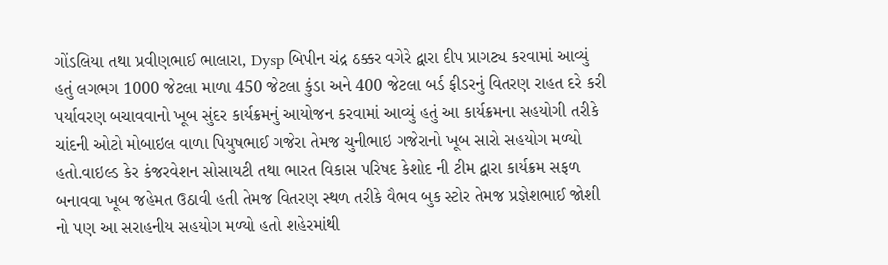ગોંડલિયા તથા પ્રવીણભાઈ ભાલારા, Dysp બિપીન ચંદ્ર ઠક્કર વગેરે દ્વારા દીપ પ્રાગટ્ય કરવામાં આવ્યું હતું લગભગ 1000 જેટલા માળા 450 જેટલા કુંડા અને 400 જેટલા બર્ડ ફીડરનું વિતરણ રાહત દરે કરી પર્યાવરણ બચાવવાનો ખૂબ સુંદર કાર્યક્રમનું આયોજન કરવામાં આવ્યું હતું આ કાર્યક્રમના સહયોગી તરીકે ચાંદની ઓટો મોબાઇલ વાળા પિયુષભાઈ ગજેરા તેમજ ચુનીભાઇ ગજેરાનો ખૂબ સારો સહયોગ મળ્યો હતો.વાઇલ્ડ કેર કંજરવેશન સોસાયટી તથા ભારત વિકાસ પરિષદ કેશોદ ની ટીમ દ્વારા કાર્યક્રમ સફળ બનાવવા ખૂબ જહેમત ઉઠાવી હતી તેમજ વિતરણ સ્થળ તરીકે વૈભવ બુક સ્ટોર તેમજ પ્રજ્ઞેશભાઈ જોશી નો પણ આ સરાહનીય સહયોગ મળ્યો હતો શહેરમાંથી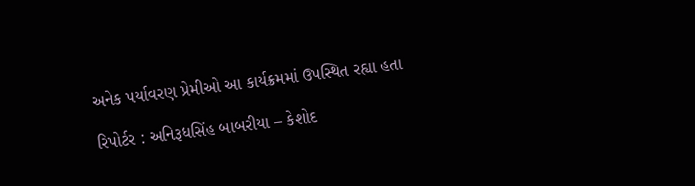અનેક પર્યાવરણ પ્રેમીઓ આ કાર્યક્રમમાં ઉપસ્થિત રહ્યા હતા

રિપોર્ટર : અનિરૂધસિંહ બાબરીયા – કેશોદ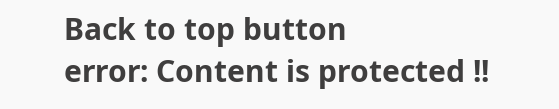Back to top button
error: Content is protected !!